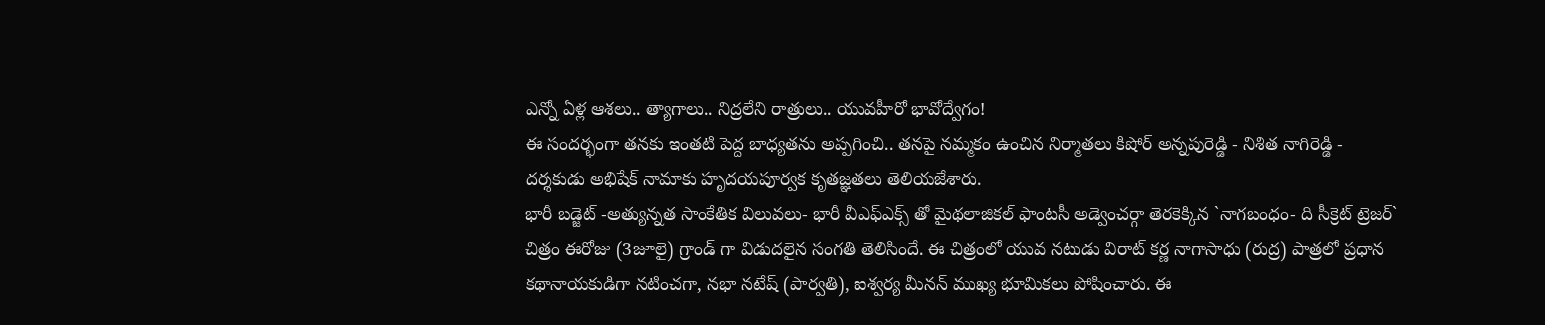ఎన్నో ఏళ్ల ఆశలు.. త్యాగాలు.. నిద్రలేని రాత్రులు.. యువహీరో భావోద్వేగం!
ఈ సందర్భంగా తనకు ఇంతటి పెద్ద బాధ్యతను అప్పగించి.. తనపై నమ్మకం ఉంచిన నిర్మాతలు కిషోర్ అన్నపురెడ్డి - నిశిత నాగిరెడ్డి - దర్శకుడు అభిషేక్ నామాకు హృదయపూర్వక కృతజ్ఞతలు తెలియజేశారు.
భారీ బడ్జెట్ -అత్యున్నత సాంకేతిక విలువలు- భారీ వీఎఫ్ఎక్స్ తో మైథలాజికల్ ఫాంటసీ అడ్వెంచర్గా తెరకెక్కిన `నాగబంధం- ది సీక్రెట్ ట్రెజర్` చిత్రం ఈరోజు (3జూలై) గ్రాండ్ గా విడుదలైన సంగతి తెలిసిందే. ఈ చిత్రంలో యువ నటుడు విరాట్ కర్ణ నాగాసాధు (రుద్ర) పాత్రలో ప్రధాన కథానాయకుడిగా నటించగా, నభా నటేష్ (పార్వతి), ఐశ్వర్య మీనన్ ముఖ్య భూమికలు పోషించారు. ఈ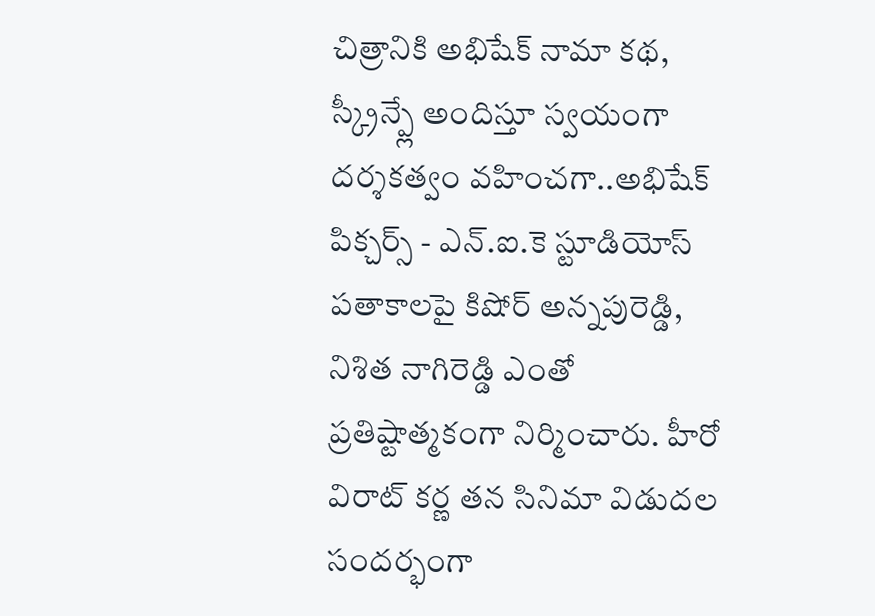చిత్రానికి అభిషేక్ నామా కథ, స్క్రీన్ప్లే అందిస్తూ స్వయంగా దర్శకత్వం వహించగా..అభిషేక్ పిక్చర్స్ - ఎన్.ఐ.కె స్టూడియోస్ పతాకాలపై కిషోర్ అన్నపురెడ్డి, నిశిత నాగిరెడ్డి ఎంతో ప్రతిష్టాత్మకంగా నిర్మించారు. హీరో విరాట్ కర్ణ తన సినిమా విడుదల సందర్భంగా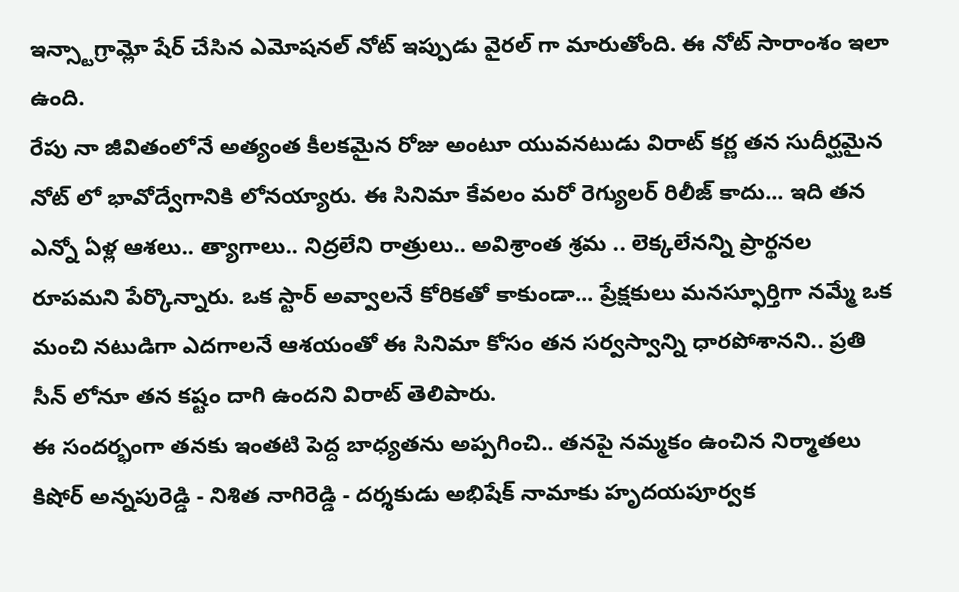ఇన్స్టాగ్రామ్లో షేర్ చేసిన ఎమోషనల్ నోట్ ఇప్పుడు వైరల్ గా మారుతోంది. ఈ నోట్ సారాంశం ఇలా ఉంది.
రేపు నా జీవితంలోనే అత్యంత కీలకమైన రోజు అంటూ యువనటుడు విరాట్ కర్ణ తన సుదీర్ఘమైన నోట్ లో భావోద్వేగానికి లోనయ్యారు. ఈ సినిమా కేవలం మరో రెగ్యులర్ రిలీజ్ కాదు... ఇది తన ఎన్నో ఏళ్ల ఆశలు.. త్యాగాలు.. నిద్రలేని రాత్రులు.. అవిశ్రాంత శ్రమ .. లెక్కలేనన్ని ప్రార్థనల రూపమని పేర్కొన్నారు. ఒక స్టార్ అవ్వాలనే కోరికతో కాకుండా... ప్రేక్షకులు మనస్ఫూర్తిగా నమ్మే ఒక మంచి నటుడిగా ఎదగాలనే ఆశయంతో ఈ సినిమా కోసం తన సర్వస్వాన్ని ధారపోశానని.. ప్రతి సీన్ లోనూ తన కష్టం దాగి ఉందని విరాట్ తెలిపారు.
ఈ సందర్భంగా తనకు ఇంతటి పెద్ద బాధ్యతను అప్పగించి.. తనపై నమ్మకం ఉంచిన నిర్మాతలు కిషోర్ అన్నపురెడ్డి - నిశిత నాగిరెడ్డి - దర్శకుడు అభిషేక్ నామాకు హృదయపూర్వక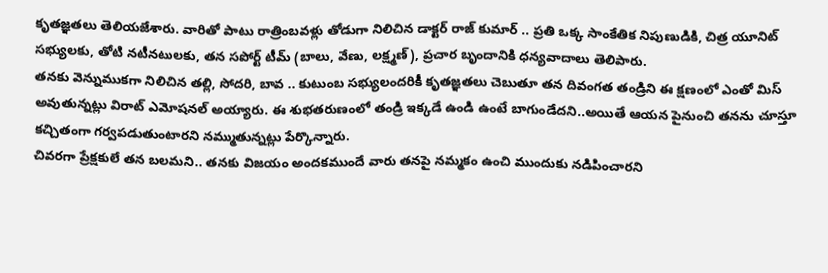కృతజ్ఞతలు తెలియజేశారు. వారితో పాటు రాత్రింబవళ్లు తోడుగా నిలిచిన డాక్టర్ రాజ్ కుమార్ .. ప్రతి ఒక్క సాంకేతిక నిపుణుడికి, చిత్ర యూనిట్ సభ్యులకు, తోటి నటీనటులకు, తన సపోర్ట్ టీమ్ (బాలు, వేణు, లక్ష్మణ్), ప్రచార బృందానికి ధన్యవాదాలు తెలిపారు.
తనకు వెన్నుముకగా నిలిచిన తల్లి, సోదరి, బావ .. కుటుంబ సభ్యులందరికీ కృతజ్ఞతలు చెబుతూ తన దివంగత తండ్రిని ఈ క్షణంలో ఎంతో మిస్ అవుతున్నట్లు విరాట్ ఎమోషనల్ అయ్యారు. ఈ శుభతరుణంలో తండ్రి ఇక్కడే ఉండి ఉంటే బాగుండేదని..అయితే ఆయన పైనుంచి తనను చూస్తూ కచ్చితంగా గర్వపడుతుంటారని నమ్ముతున్నట్లు పేర్కొన్నారు.
చివరగా ప్రేక్షకులే తన బలమని.. తనకు విజయం అందకముందే వారు తనపై నమ్మకం ఉంచి ముందుకు నడిపించారని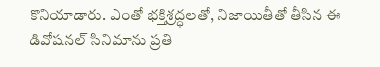కొనియాడారు. ఎంతో భక్తిశ్రద్ధలతో, నిజాయితీతో తీసిన ఈ డివోషనల్ సినిమాను ప్రతి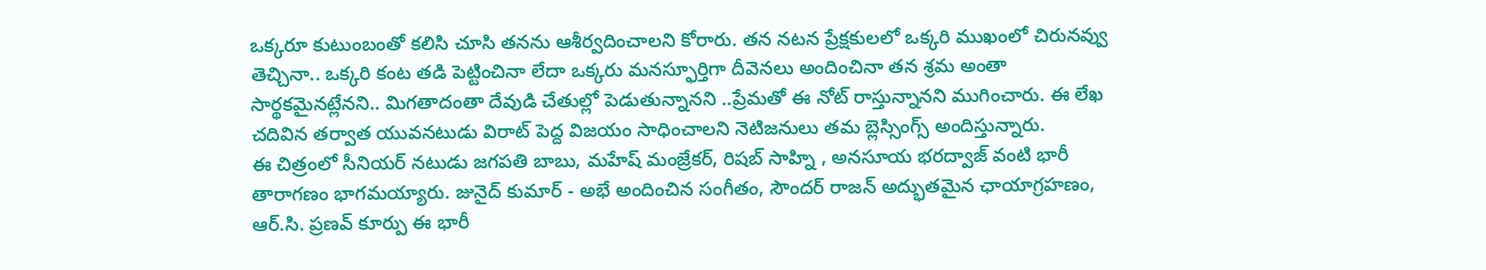ఒక్కరూ కుటుంబంతో కలిసి చూసి తనను ఆశీర్వదించాలని కోరారు. తన నటన ప్రేక్షకులలో ఒక్కరి ముఖంలో చిరునవ్వు తెచ్చినా.. ఒక్కరి కంట తడి పెట్టించినా లేదా ఒక్కరు మనస్ఫూర్తిగా దీవెనలు అందించినా తన శ్రమ అంతా సార్థకమైనట్లేనని.. మిగతాదంతా దేవుడి చేతుల్లో పెడుతున్నానని ..ప్రేమతో ఈ నోట్ రాస్తున్నానని ముగించారు. ఈ లేఖ చదివిన తర్వాత యువనటుడు విరాట్ పెద్ద విజయం సాధించాలని నెటిజనులు తమ బ్లెస్సింగ్స్ అందిస్తున్నారు.
ఈ చిత్రంలో సీనియర్ నటుడు జగపతి బాబు, మహేష్ మంజ్రేకర్, రిషబ్ సాహ్ని , అనసూయ భరద్వాజ్ వంటి భారీ తారాగణం భాగమయ్యారు. జునైద్ కుమార్ - అభే అందించిన సంగీతం, సౌందర్ రాజన్ అద్భుతమైన ఛాయాగ్రహణం, ఆర్.సి. ప్రణవ్ కూర్పు ఈ భారీ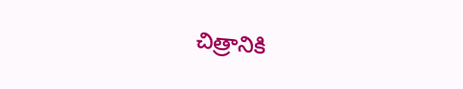చిత్రానికి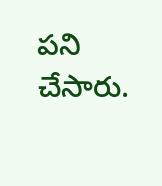పని చేసారు.